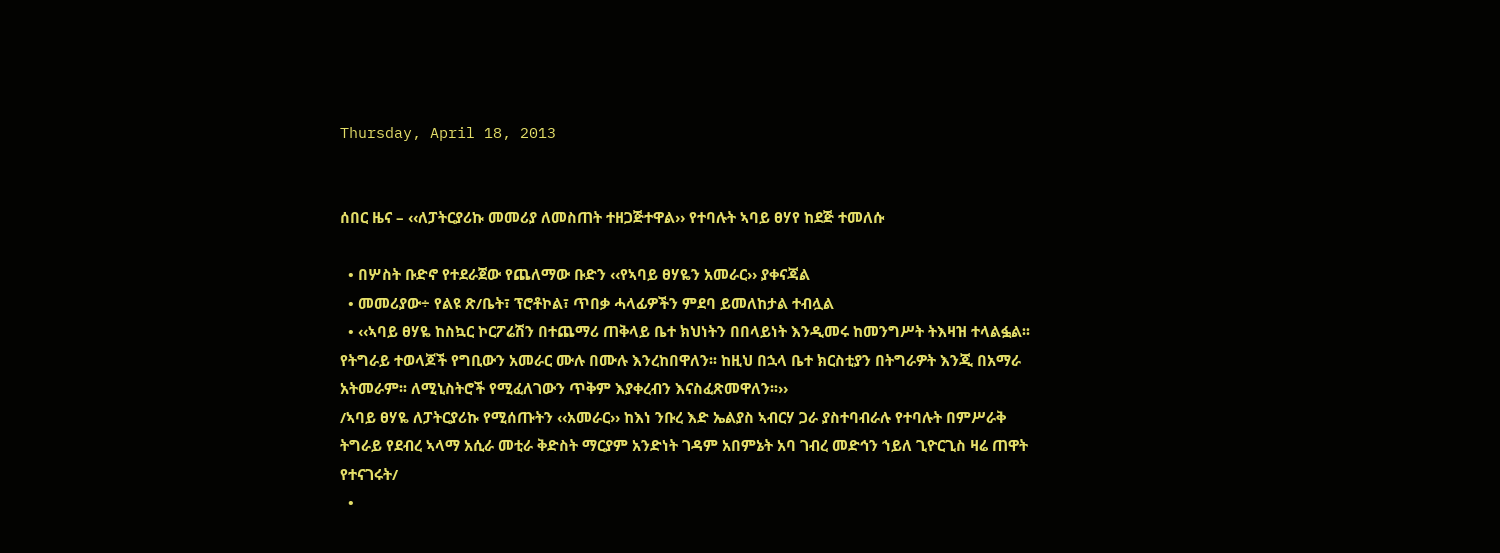Thursday, April 18, 2013


ሰበር ዜና – ‹‹ለፓትርያሪኩ መመሪያ ለመስጠት ተዘጋጅተዋል›› የተባሉት ኣባይ ፀሃየ ከደጅ ተመለሱ

  • በሦስት ቡድኖ የተደራጀው የጨለማው ቡድን ‹‹የኣባይ ፀሃዬን አመራር›› ያቀናጃል
  • መመሪያው÷ የልዩ ጽ/ቤት፣ ፕሮቶኮል፣ ጥበቃ ሓላፊዎችን ምደባ ይመለከታል ተብሏል
  • ‹‹ኣባይ ፀሃዬ ከስኳር ኮርፖሬሽን በተጨማሪ ጠቅላይ ቤተ ክህነትን በበላይነት እንዲመሩ ከመንግሥት ትእዛዝ ተላልፏል፡፡ የትግራይ ተወላጆች የግቢውን አመራር ሙሉ በሙሉ እንረከበዋለን፡፡ ከዚህ በኋላ ቤተ ክርስቲያን በትግራዎት እንጂ በአማራ አትመራም፡፡ ለሚኒስትሮች የሚፈለገውን ጥቅም እያቀረብን እናስፈጽመዋለን፡፡››
/ኣባይ ፀሃዬ ለፓትርያሪኩ የሚሰጡትን ‹‹አመራር›› ከእነ ንቡረ እድ ኤልያስ ኣብርሃ ጋራ ያስተባብራሉ የተባሉት በምሥራቅ ትግራይ የደብረ ኣላማ አሲራ መቲራ ቅድስት ማርያም አንድነት ገዳም አበምኔት አባ ገብረ መድኅን ኀይለ ጊዮርጊስ ዛሬ ጠዋት የተናገሩት/
  •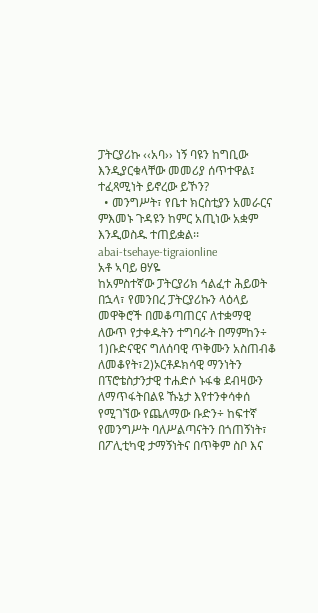ፓትርያሪኩ ‹‹አባ›› ነኝ ባዩን ከግቢው እንዲያርቁላቸው መመሪያ ሰጥተዋል፤ ተፈጻሚነት ይኖረው ይኾን?
  • መንግሥት፣ የቤተ ክርስቲያን አመራርና ምእመኑ ጉዳዩን ከምር አጢነው አቋም እንዲወስዱ ተጠይቋል፡፡
abai-tsehaye-tigraionline
አቶ ኣባይ ፀሃዬ
ከአምስተኛው ፓትርያሪክ ኅልፈተ ሕይወት በኋላ፣ የመንበረ ፓትርያሪኩን ላዕላይ መዋቅሮች በመቆጣጠርና ለተቋማዊ ለውጥ የታቀዱትን ተግባራት በማምከን÷ 1)ቡድናዊና ግለሰባዊ ጥቅሙን አስጠብቆ ለመቆየት፣2)ኦርቶዶክሳዊ ማንነትን በፕሮቴስታንታዊ ተሐድሶ ኑፋቄ ደብዛውን ለማጥፋትበልዩ ኹኔታ እየተንቀሳቀሰ የሚገኘው የጨለማው ቡድን÷ ከፍተኛ የመንግሥት ባለሥልጣናትን በጎጠኝነት፣ በፖሊቲካዊ ታማኝነትና በጥቅም ስቦ እና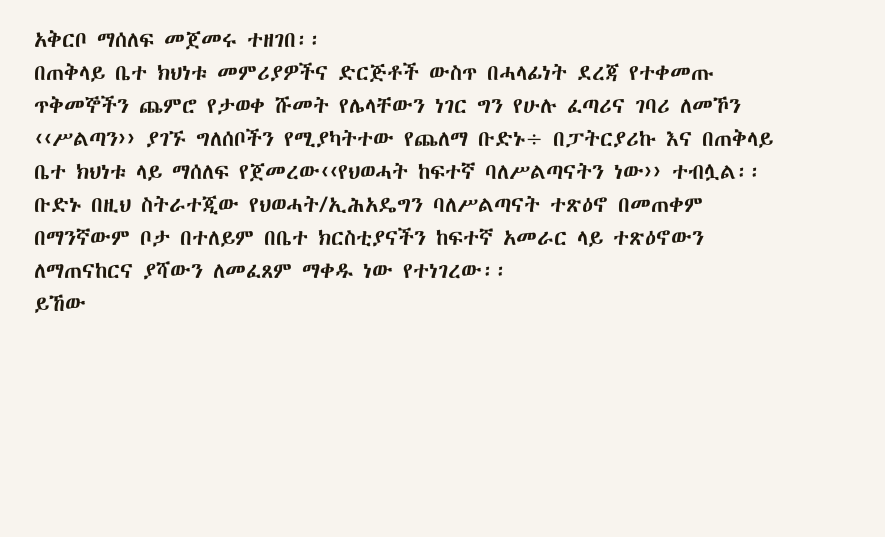አቅርቦ ማሰለፍ መጀመሩ ተዘገበ፡፡
በጠቅላይ ቤተ ክህነቱ መምሪያዎችና ድርጅቶች ውስጥ በሓላፊነት ደረጃ የተቀመጡ ጥቅመኞችን ጨምሮ የታወቀ ሹመት የሌላቸውን ነገር ግን የሁሉ ፈጣሪና ገባሪ ለመኾን ‹‹ሥልጣን›› ያገኙ ግለሰቦችን የሚያካትተው የጨለማ ቡድኑ÷ በፓትርያሪኩ እና በጠቅላይ ቤተ ክህነቱ ላይ ማሰለፍ የጀመረው‹‹የህወሓት ከፍተኛ ባለሥልጣናትን ነው›› ተብሏል፡፡ ቡድኑ በዚህ ስትራተጂው የህወሓት/ኢሕአዴግን ባለሥልጣናት ተጽዕኖ በመጠቀም በማንኛውም ቦታ በተለይም በቤተ ክርስቲያናችን ከፍተኛ አመራር ላይ ተጽዕኖውን ለማጠናከርና ያሻውን ለመፈጸም ማቀዱ ነው የተነገረው፡፡
ይኸው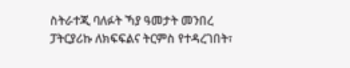ስትራተጂ ባለፉት ኻያ ዓመታት መንበረ ፓትርያሪኩ ለክፍፍልና ትርምስ የተዳረገበት፣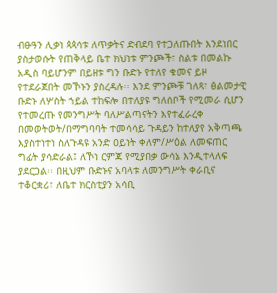ብፁዓን ሊቃነ ጳጳሳቱ ለጥቃትና ድብደባ የተጋለጡበት እንደነበር ያስታወሱት የጠቅላይ ቤተ ክህነቱ ምንጮች፣ ስልቱ በመልኩ አዲስ ባይሆንም በይዘቱ ግን ቡድኑ የተለየ ቁመና ይዞ የተደራጀበት መኾኑን ያስረዳሉ፡፡ እንደ ምንጮቹ ገለጻ፣ ፅልመታዊ ቡድኑ ለሦስት ኀይል ተከፍሎ በተለያዩ ግለሰቦች የሚመራ ሲሆን የተመረጡ የመንግሥት ባለሥልጣናትን እየተፈራረቀ በመወትወት/በማግባባት ተመሳሳይ ጉዳይን ከተለያየ አቅጣጫ እያስተነተነ ስለጉዳዩ አንድ ዐይነት ቀለም/ሥዕል ለመፍጠር ግፊት ያሳድራል፤ ለኾነ ርምጃ የሚያበቃ ውሳኔ እንዲተላለፍ ያደርጋል፡፡ በዚህም ቡድኑና አባላቱ ለመንግሥት ቀራቢና ተቆርቋሪ፣ ለቤተ ክርስቲያን አሳቢ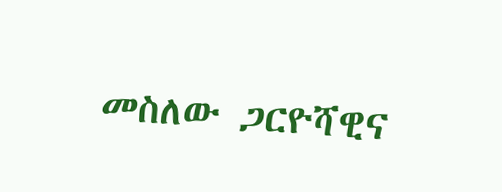መስለው ጋርዮሻዊና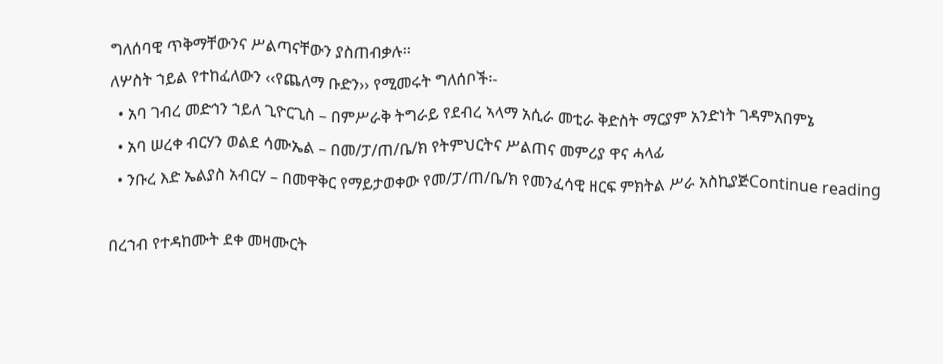ግለሰባዊ ጥቅማቸውንና ሥልጣናቸውን ያስጠብቃሉ፡፡
ለሦስት ኀይል የተከፈለውን ‹‹የጨለማ ቡድን›› የሚመሩት ግለሰቦች፡-
  • አባ ገብረ መድኅን ኀይለ ጊዮርጊስ – በምሥራቅ ትግራይ የደብረ ኣላማ አሲራ መቲራ ቅድስት ማርያም አንድነት ገዳምአበምኔ
  • አባ ሠረቀ ብርሃን ወልደ ሳሙኤል – በመ/ፓ/ጠ/ቤ/ክ የትምህርትና ሥልጠና መምሪያ ዋና ሓላፊ
  • ንቡረ እድ ኤልያስ አብርሃ – በመዋቅር የማይታወቀው የመ/ፓ/ጠ/ቤ/ክ የመንፈሳዊ ዘርፍ ምክትል ሥራ አስኪያጅContinue reading

በረኀብ የተዳከሙት ደቀ መዛሙርት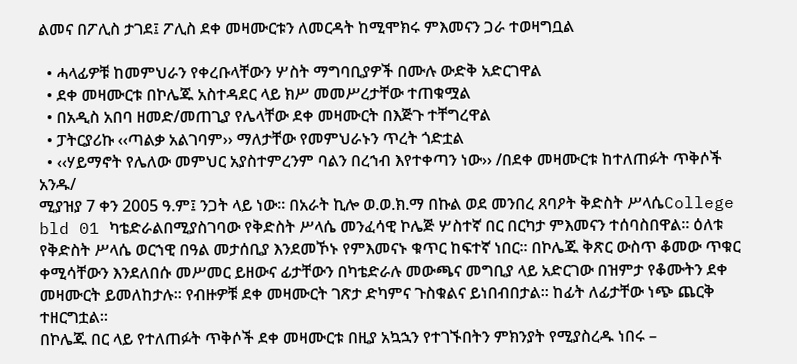ልመና በፖሊስ ታገደ፤ ፖሊስ ደቀ መዛሙርቱን ለመርዳት ከሚሞክሩ ምእመናን ጋራ ተወዛግቧል

  • ሓላፊዎቹ ከመምህራን የቀረቡላቸውን ሦስት ማግባቢያዎች በሙሉ ውድቅ አድርገዋል
  • ደቀ መዛሙርቱ በኮሌጁ አስተዳደር ላይ ክሥ መመሥረታቸው ተጠቁሟል
  • በአዲስ አበባ ዘመድ/መጠጊያ የሌላቸው ደቀ መዛሙርት በእጅጉ ተቸግረዋል
  • ፓትርያሪኩ ‹‹ጣልቃ አልገባም›› ማለታቸው የመምህራኑን ጥረት ጎድቷል
  • ‹‹ሃይማኖት የሌለው መምህር አያስተምረንም ባልን በረኀብ እየተቀጣን ነው›› /በደቀ መዛሙርቱ ከተለጠፉት ጥቅሶች አንዱ/
ሚያዝያ 7 ቀን 2005 ዓ.ም፤ ንጋት ላይ ነው፡፡ በአራት ኪሎ ወ.ወ.ክ.ማ በኩል ወደ መንበረ ጸባዖት ቅድስት ሥላሴCollege bld 01 ካቴድራልበሚያስገባው የቅድስት ሥላሴ መንፈሳዊ ኮሌጅ ሦስተኛ በር በርካታ ምእመናን ተሰባስበዋል፡፡ ዕለቱ የቅድስት ሥላሴ ወርኀዊ በዓል መታሰቢያ እንደመኾኑ የምእመናኑ ቁጥር ከፍተኛ ነበር፡፡ በኮሌጁ ቅጽር ውስጥ ቆመው ጥቁር ቀሚሳቸውን እንደለበሱ መሥመር ይዘውና ፊታቸውን በካቴድራሉ መውጫና መግቢያ ላይ አድርገው በዝምታ የቆሙትን ደቀ መዛሙርት ይመለከታሉ፡፡ የብዙዎቹ ደቀ መዛሙርት ገጽታ ድካምና ጉስቁልና ይነበብበታል፡፡ ከፊት ለፊታቸው ነጭ ጨርቅ ተዘርግቷል፡፡
በኮሌጁ በር ላይ የተለጠፉት ጥቅሶች ደቀ መዛሙርቱ በዚያ አኳኋን የተገኙበትን ምክንያት የሚያስረዱ ነበሩ –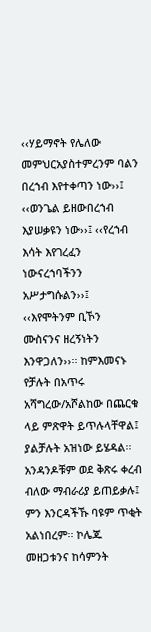‹‹ሃይማኖት የሌለው መምህርአያስተምረንም ባልን በረኀብ እየተቀጣን ነው››፤ ‹‹ወንጌል ይዘውበረኀብ እያሠቃዩን ነው››፤ ‹‹የረኀብ እሳት እየገረፈን ነውናረኀባችንን አሥታግሱልን››፤ ‹‹እየሞትንም ቢኾን ሙስናንና ዘረኝነትን እንዋጋለን››፡፡ ከምእመናኑ የቻሉት በአጥሩ አሻግረው/አሾልከው በጨርቁ ላይ ምጽዋት ይጥሉላቸዋል፤ ያልቻሉት አዝነው ይሄዳል፡፡ አንዳንዶቹም ወደ ቅጽሩ ቀረብ ብለው ማብራሪያ ይጠይቃሉ፤ ምን እንርዳችኹ ባዩም ጥቂት አልነበረም፡፡ ኮሌጁ መዘጋቱንና ከሳምንት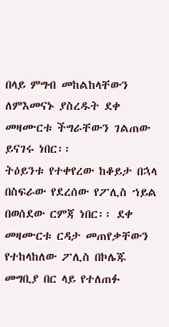በላይ ምግብ መከልከላቸውን ለምእመናኑ ያስረዱት ደቀ መዛሙርቱ ችግራቸውን ገልጠው ይናገሩ ነበር፡፡
ትዕይንቱ የተቀየረው ከቆይታ በኋላ በስፍራው የደረሰው የፖሊስ ኀይል በወሰደው ርምጃ ነበር፡፡ ደቀ መዛሙርቱ ርዳታ መጠየቃቸውን የተከላከለው ፖሊስ በኮሌጁ መግቢያ በር ላይ የተለጠፉ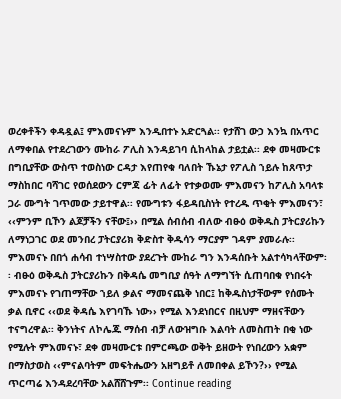ወረቀቶችን ቀዳዷል፤ ምእመናኑም እንዲበተኑ አድርጓል፡፡ የታሸገ ውኃ እንኳ በአጥር ለማቀበል የተደረገውን ሙከራ ፖሊስ እንዳይገባ ሲከላከል ታይቷል፡፡ ደቀ መዛሙርቱ በግቢያቸው ውስጥ ተወስነው ርዳታ እየጠየቁ ባለበት ኹኔታ የፖሊስ ኀይሉ ከጸጥታ ማስከበር ባሻገር የወሰደውን ርምጃ ፊት ለፊት የተቃወሙ ምእመናን ከፖሊስ አባላቱ ጋራ ሙግት ገጥመው ታይተዋል፡፡ የሙግቱን ፋይዳቢስነት የተረዱ ጥቂት ምእመናን፣ ‹‹ምንም ቢኾን ልጆቻችን ናቸው፤›› በሚል ሰብሰብ ብለው ብፁዕ ወቅዱስ ፓትርያሪኩን ለማነጋገር ወደ መንበረ ፓትርያሪክ ቅድስተ ቅዱሳን ማርያም ገዳም ያመራሉ፡፡
ምእመናኑ በበጎ ሐሳብ ተነሣስተው ያደረጉት ሙከራ ግን እንዳሰቡት አልተሳካላቸውም፡፡ ብፁዕ ወቅዱስ ፓትርያሪኩን በቅዳሴ መግቢያ ሰዓት ለማግኘት ሲጠባበቁ የነበሩት ምእመናኑ የገጠማቸው ኀይለ ቃልና ማመናጨቅ ነበር፤ ከቅዱስነታቸውም የሰሙት ቃል ቢኖር ‹‹ወደ ቅዳሴ እየገባኹ ነው›› የሚል እንደነበርና በዚህም ማዘናቸውን ተናግረዋል፡፡ ቅንነትና ለኮሌጁ ማሰብ ብቻ ለውዝግቡ እልባት ለመስጠት በቂ ነው የሚሉት ምእመናኑ፣ ደቀ መዛሙርቱ በምርጫው ወቅት ይዘውት የነበረውን አቋም በማስታወስ ‹‹ምናልባትም መፍትሔውን አዘግይቶ ለመበቀል ይኾን?›› የሚል ጥርጣሬ እንዳደረባቸው አልሸሸጉም፡፡ Continue reading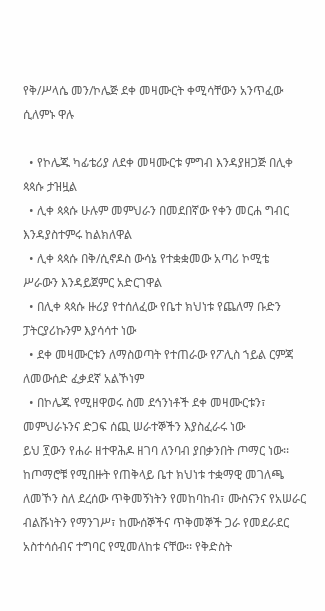የቅ/ሥላሴ መን/ኮሌጅ ደቀ መዛሙርት ቀሚሳቸውን አንጥፈው ሲለምኑ ዋሉ

  • የኮሌጁ ካፊቴሪያ ለደቀ መዛሙርቱ ምግብ እንዳያዘጋጅ በሊቀ ጳጳሱ ታዝዟል
  • ሊቀ ጳጳሱ ሁሉም መምህራን በመደበኛው የቀን መርሐ ግብር እንዳያስተምሩ ከልክለዋል
  • ሊቀ ጳጳሱ በቅ/ሲኖዶስ ውሳኔ የተቋቋመው አጣሪ ኮሚቴ ሥራውን እንዳይጀምር አድርገዋል
  • በሊቀ ጳጳሱ ዙሪያ የተሰለፈው የቤተ ክህነቱ የጨለማ ቡድን ፓትርያሪኩንም እያሳሳተ ነው
  • ደቀ መዛሙርቱን ለማስወጣት የተጠራው የፖሊስ ኀይል ርምጃ ለመውሰድ ፈቃደኛ አልኾነም
  • በኮሌጁ የሚዘዋወሩ ስመ ደኅንነቶች ደቀ መዛሙርቱን፣ መምህራኑንና ድጋፍ ሰጪ ሠራተኞችን እያስፈራሩ ነው
ይህ ፻ውን የሐራ ዘተዋሕዶ ዘገባ ለንባብ ያበቃንበት ጦማር ነው፡፡ ከጦማሮቹ የሚበዙት የጠቅላይ ቤተ ክህነቱ ተቋማዊ መገለጫ ለመኾን ስለ ደረሰው ጥቅመኝነትን የመከባከብ፣ ሙስናንና የአሠራር ብልሹነትን የማንገሥ፣ ከሙሰኞችና ጥቅመኞች ጋራ የመደራደር አስተሳሰብና ተግባር የሚመለከቱ ናቸው፡፡ የቅድስት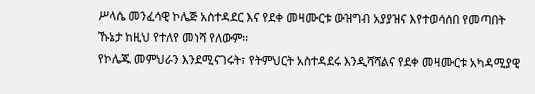ሥላሴ መንፈሳዊ ኮሌጅ አስተዳደር እና የደቀ መዛሙርቱ ውዝግብ አያያዝና እየተወሳሰበ የመጣበት ኹኔታ ከዚህ የተለየ መነሻ የለውም፡፡
የኮሌጁ መምህራን እንደሚናገሩት፣ የትምህርት አስተዳደሩ እንዲሻሻልና የደቀ መዛሙርቱ አካዳሚያዊ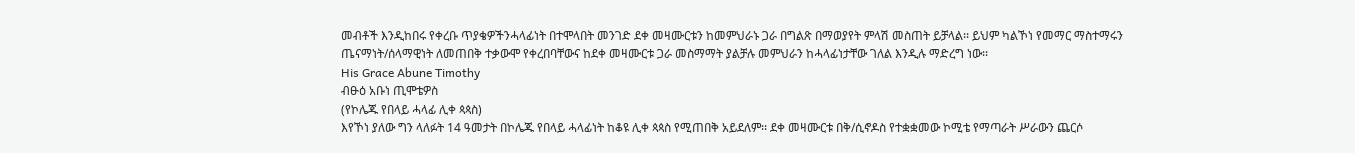መብቶች እንዲከበሩ የቀረቡ ጥያቄዎችንሓላፊነት በተሞላበት መንገድ ደቀ መዛሙርቱን ከመምህራኑ ጋራ በግልጽ በማወያየት ምላሽ መስጠት ይቻላል፡፡ ይህም ካልኾነ የመማር ማስተማሩን ጤናማነት/ሰላማዊነት ለመጠበቅ ተቃውሞ የቀረበባቸውና ከደቀ መዛሙርቱ ጋራ መስማማት ያልቻሉ መምህራን ከሓላፊነታቸው ገለል እንዲሉ ማድረግ ነው፡፡
His Grace Abune Timothy
ብፁዕ አቡነ ጢሞቴዎስ
(የኮሌጁ የበላይ ሓላፊ ሊቀ ጳጳስ)
እየኾነ ያለው ግን ላለፉት 14 ዓመታት በኮሌጁ የበላይ ሓላፊነት ከቆዩ ሊቀ ጳጳስ የሚጠበቅ አይደለም፡፡ ደቀ መዛሙርቱ በቅ/ሲኖዶስ የተቋቋመው ኮሚቴ የማጣራት ሥራውን ጨርሶ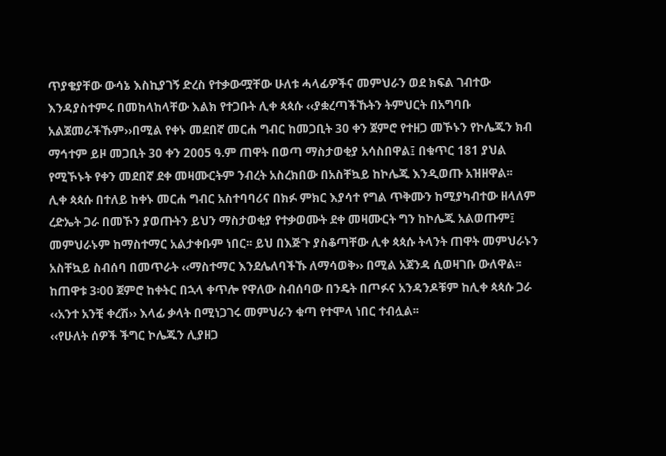ጥያቄያቸው ውሳኔ እስኪያገኝ ድረስ የተቃውሟቸው ሁለቱ ሓላፊዎችና መምህራን ወደ ክፍል ገብተው እንዳያስተምሩ በመከላከላቸው እልክ የተጋቡት ሊቀ ጳጳሱ ‹‹ያቋረጣችኹትን ትምህርት በአግባቡ አልጀመራችኹም››በሚል የቀኑ መደበኛ መርሐ ግብር ከመጋቢት 30 ቀን ጀምሮ የተዘጋ መኾኑን የኮሌጁን ክብ ማኅተም ይዞ መጋቢት 30 ቀን 2005 ዓ.ም ጠዋት በወጣ ማስታወቂያ አሳስበዋል፤ በቁጥር 181 ያህል የሚኾኑት የቀን መደበኛ ደቀ መዛሙርትም ንብረት አስረክበው በአስቸኳይ ከኮሌጁ እንዲወጡ አዝዘዋል፡፡
ሊቀ ጳጳሱ በተለይ ከቀኑ መርሐ ግብር አስተባባሪና በክፉ ምክር እያሳተ የግል ጥቅሙን ከሚያካብተው ዘላለም ረድኤት ጋራ በመኾን ያወጡትን ይህን ማስታወቂያ የተቃወሙት ደቀ መዛሙርት ግን ከኮሌጁ አልወጡም፤ መምህራኑም ከማስተማር አልታቀቡም ነበር፡፡ ይህ በእጅጉ ያስቆጣቸው ሊቀ ጳጳሱ ትላንት ጠዋት መምህራኑን አስቸኳይ ስብሰባ በመጥራት ‹‹ማስተማር እንደሌለባችኹ ለማሳወቅ›› በሚል አጀንዳ ሲወዛገቡ ውለዋል፡፡ ከጠዋቱ 3፡00 ጀምሮ ከቀትር በኋላ ቀጥሎ የዋለው ስብሰባው በንዴት በጦፉና አንዳንዶቹም ከሊቀ ጳጳሱ ጋራ ‹‹አንተ አንቺ ቀረሽ›› እላፊ ቃላት በሚነጋገሩ መምህራን ቁጣ የተሞላ ነበር ተብሏል፡፡
‹‹የሁለት ሰዎች ችግር ኮሌጁን ሊያዘጋ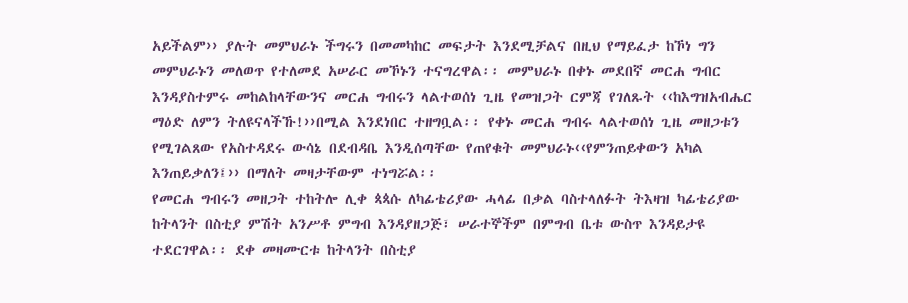አይችልም›› ያሉት መምህራኑ ችግሩን በመመካከር መፍታት እንደሚቻልና በዚህ የማይፈታ ከኾነ ግን መምህራኑን መለወጥ የተለመደ አሠራር መኾኑን ተናግረዋል፡፡ መምህራኑ በቀኑ መደበኛ መርሐ ግብር እንዳያስተምሩ መከልከላቸውንና መርሐ ግብሩን ላልተወሰነ ጊዜ የመዝጋት ርምጃ የገለጹት ‹‹ከእግዝአብሔር ማዕድ ለምን ትለዩናላችኹ!››በሚል እንደነበር ተዘግቧል፡፡ የቀኑ መርሐ ግብሩ ላልተወሰነ ጊዜ መዘጋቱን የሚገልጸው የአስተዳደሩ ውሳኔ በደብዳቤ እንዲሰጣቸው የጠየቁት መምህራኑ‹‹የምንጠይቀውን አካል እንጠይቃለን፤›› በማለት መዛታቸውም ተነግሯል፡፡
የመርሐ ግብሩን መዘጋት ተከትሎ ሊቀ ጳጳሱ ለካፊቴሪያው ሓላፊ በቃል ባስተላለፉት ትእዛዝ ካፊቴሪያው ከትላንት በስቲያ ምሽት አንሥቶ ምግብ እንዳያዘጋጅ፣ ሠራተኞችም በምግብ ቤቱ ውስጥ እንዳይታዩ ተደርገዋል፡፡ ደቀ መዛሙርቱ ከትላንት በስቲያ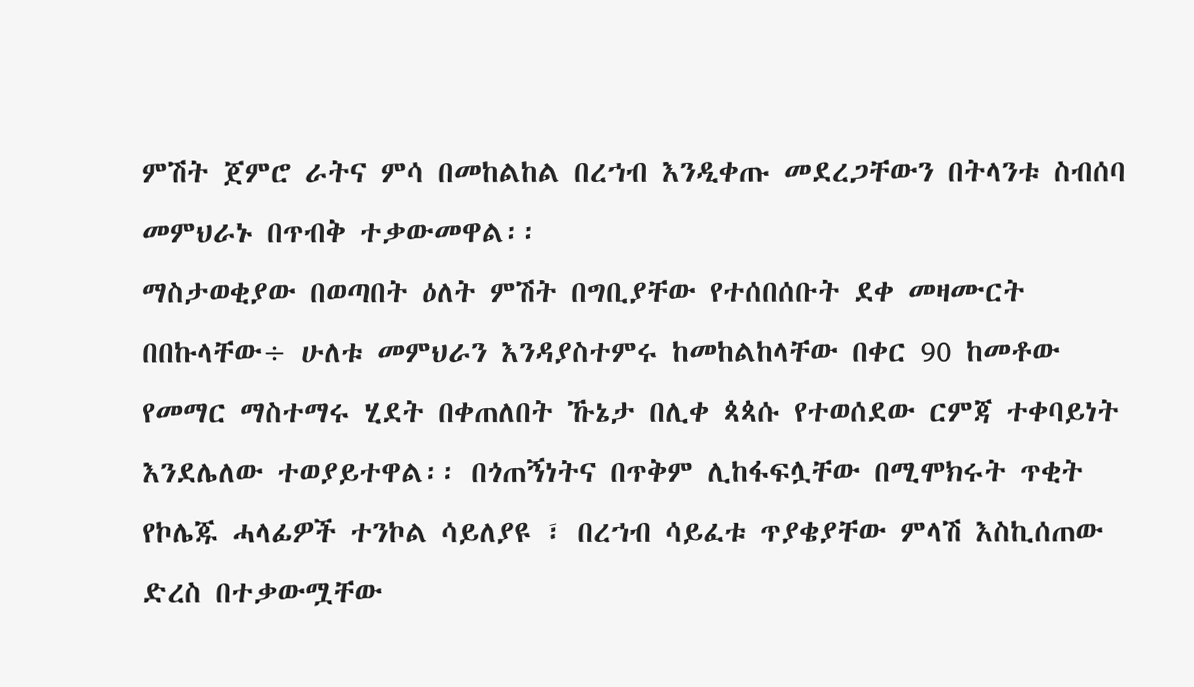ምሽት ጀምሮ ራትና ምሳ በመከልከል በረኀብ እንዲቀጡ መደረጋቸውን በትላንቱ ስብሰባ መምህራኑ በጥብቅ ተቃውመዋል፡፡
ማስታወቂያው በወጣበት ዕለት ምሽት በግቢያቸው የተሰበሰቡት ደቀ መዛሙርት በበኩላቸው÷ ሁለቱ መምህራን እንዳያስተምሩ ከመከልከላቸው በቀር 90 ከመቶው የመማር ማስተማሩ ሂደት በቀጠለበት ኹኔታ በሊቀ ጳጳሱ የተወሰደው ርምጃ ተቀባይነት እንደሌለው ተወያይተዋል፡፡ በጎጠኝነትና በጥቅም ሊከፋፍሏቸው በሚሞክሩት ጥቂት የኮሌጁ ሓላፊዎች ተንኮል ሳይለያዩ ፣ በረኀብ ሳይፈቱ ጥያቄያቸው ምላሽ እስኪሰጠው ድረስ በተቃውሟቸው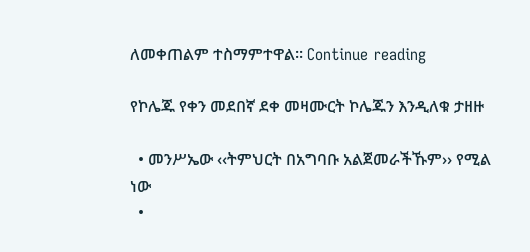ለመቀጠልም ተስማምተዋል፡፡ Continue reading

የኮሌጁ የቀን መደበኛ ደቀ መዛሙርት ኮሌጁን እንዲለቁ ታዘዙ

  • መንሥኤው ‹‹ትምህርት በአግባቡ አልጀመራችኹም›› የሚል ነው
  •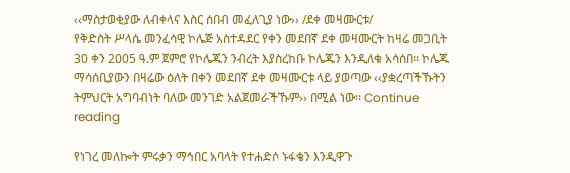‹‹ማስታወቂያው ለብቀላና እስር ሰበብ መፈለጊያ ነው›› /ደቀ መዛሙርቱ/
የቅድስት ሥላሴ መንፈሳዊ ኮሌጅ አስተዳደር የቀን መደበኛ ደቀ መዛሙርት ከዛሬ መጋቢት 30 ቀን 2005 ዓ.ም ጀምሮ የኮሌጁን ንብረት እያስረከቡ ኮሌጁን እንዲለቁ አሳሰበ፡፡ ኮሌጁ ማሳሰቢያውን በዛሬው ዕለት በቀን መደበኛ ደቀ መዛሙርቱ ላይ ያወጣው ‹‹ያቋረጣችኹትን ትምህርት አግባብነት ባለው መንገድ አልጀመራችኹም›› በሚል ነው፡፡ Continue reading

የነገረ መለኰት ምሩቃን ማኅበር አባላት የተሐድሶ ኑፋቄን እንዲዋጉ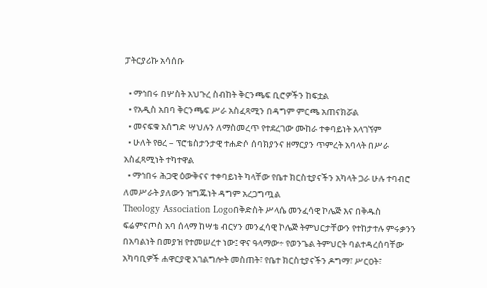ፓትርያሪኩ አሳሰቡ

  • ማኅበሩ በሦስት አህጉረ ስብከት ቅርንጫፍ ቢሮዎችን ከፍቷል
  • የአዲስ አበባ ቅርንጫፍ ሥራ አስፈጻሚን በዳግም ምርጫ አጠናክሯል
  • መናፍቁ አሰግድ ሣህሉን ለማስመረጥ የተደረገው ሙከራ ተቀባይነት አላገኘም
  • ሁለት የፀረ – ፕሮቴስታንታዊ ተሐድሶ ሰባክያንና ዘማርያን ጥምረት አባላት በሥራ አስፈጻሚነት ተካተዋል
  • ማኅበሩ ሕጋዊ ዕውቅናና ተቀባይነት ካላቸው የቤተ ክርስቲያናችን አካላት ጋራ ሁሉ ተባብሮ ለመሥራት ያለውን ዝግጁነት ዳግም አረጋግጧል
Theology Association Logoበቅድስት ሥላሴ መንፈሳዊ ኮሌጅ እና በቅዱስ ፍሬምናጦስ አባ ሰላማ ከሣቴ ብርሃን መንፈሳዊ ኮሌጅ ትምህርታቸውን የተከታተሉ ምሩቃንን በአባልነት በመያዝ የተመሠረተ ነው፤ ዋና ዓላማው÷ የወንጌል ትምህርት ባልተዳረሰባቸው አካባቢዎች ሐዋርያዊ አገልግሎት መስጠት፣ የቤተ ክርስቲያናችን ዶግማ፣ ሥርዐት፣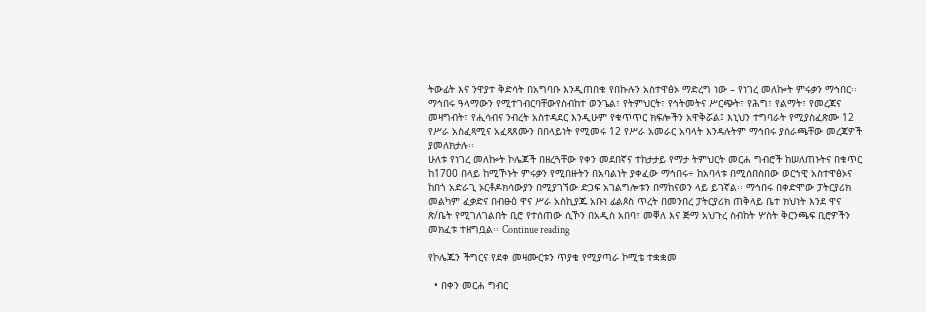ትውፊት እና ንዋያተ ቅድሳት በአግባቡ እንዲጠበቁ የበኩሉን አስተዋፅኦ ማድረግ ነው – የነገረ መለኰት ምሩቃን ማኅበር፡፡
ማኅበሩ ዓላማውን የሚተገብርባቸውየስብከተ ወንጌል፣ የትምህርት፣ የኅትመትና ሥርጭት፣ የሕግ፣ የልማት፣ የመረጃና መዛግብት፣ የሒሳብና ንብረት አስተዳደር እንዲሁም የቁጥጥር ክፍሎችን አዋቅሯል፤ እኒህን ተግባራት የሚያስፈጽሙ 12 የሥራ አስፈጻሚና አፈጻጸሙን በበላይነት የሚመሩ 12 የሥራ አመራር አባላት እንዳሉትም ማኅበሩ ያሰራጫቸው መረጃዎች ያመለክታሉ፡፡
ሁለቱ የነገረ መለኰት ኮሌጆች በዘረጓቸው የቀን መደበኛና ተከታታይ የማታ ትምህርት መርሐ ግብሮች ከሠለጠኑትና በቁጥር ከ1700 በላይ ከሚኾኑት ምሩቃን የሚበዙትን በአባልነት ያቀፈው ማኅበሩ÷ ከአባላቱ በሚሰበስበው ወርኀዊ አስተዋፅኦና ከበጎ አድራጊ ኦርቶዶክሳውያን በሚያገኘው ድጋፍ አገልግሎቱን በማከናወን ላይ ይገኛል፡፡ ማኅበሩ በቀድሞው ፓትርያሪክ መልካም ፈቃድና በብፁዕ ዋና ሥራ አስኪያጁ አቡነ ፊልጶስ ጥረት በመንበረ ፓትርያሪክ ጠቅላይ ቤተ ክህነት እንደ ዋና ጽ/ቤት የሚገለገልበት ቢሮ የተሰጠው ሲኾን በአዲስ አበባ፣ መቐለ እና ጅማ አህጉረ ስብከት ሦስት ቅርንጫፍ ቢሮዎችን መክፈቱ ተዘግቧል፡፡ Continue reading

የኮሌጁን ችግርና የደቀ መዛሙርቱን ጥያቄ የሚያጣራ ኮሚቴ ተቋቋመ

  • በቀን መርሐ ግብር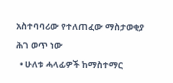አስተባባሪው የተለጠፈው ማስታወቂያ ሕገ ወጥ ነው
  • ሁለቱ ሓላፊዎች ከማስተማር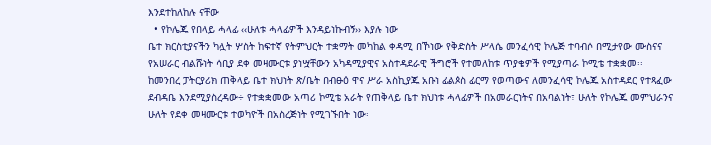እንደተከለከሉ ናቸው
  • የኮሌጁ የበላይ ሓላፊ ‹‹ሁለቱ ሓላፊዎች እንዳይነኩብኝ›› እያሉ ነው
ቤተ ክርስቲያናችን ካሏት ሦስት ከፍተኛ የትምህርት ተቋማት መካከል ቀዳሚ በኾነው የቅድስት ሥላሴ መንፈሳዊ ኮሌጅ ተባብሶ በሚታየው ሙስናና የአሠራር ብልሹነት ሳቢያ ደቀ መዛሙርቱ ያነሧቸውን አካዳሚያዊና አስተዳደራዊ ችግሮች የተመለከቱ ጥያቄዎች የሚያጣራ ኮሚቴ ተቋቋመ፡፡
ከመንበረ ፓትርያሪክ ጠቅላይ ቤተ ክህነት ጽ/ቤት በብፁዕ ዋና ሥራ አስኪያጁ አቡነ ፊልጶስ ፊርማ የወጣውና ለመንፈሳዊ ኮሌጁ አስተዳደር የተጻፈው ደብዳቤ እንደሚያስረዳው÷ የተቋቋመው አጣሪ ኮሚቴ አራት የጠቅላይ ቤተ ክህነቱ ሓላፊዎች በአመራርነትና በአባልነት፣ ሁለት የኮሌጁ መምህራንና ሁለት የደቀ መዛሙርቱ ተወካዮች በአስረጅነት የሚገኙበት ነው፡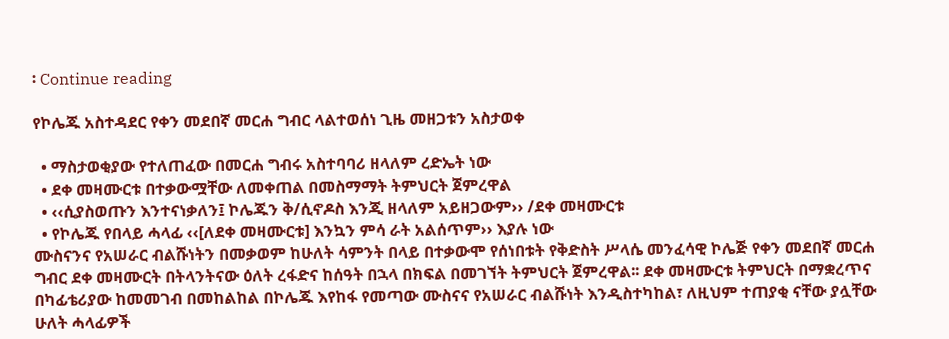፡ Continue reading

የኮሌጁ አስተዳደር የቀን መደበኛ መርሐ ግብር ላልተወሰነ ጊዜ መዘጋቱን አስታወቀ

  • ማስታወቂያው የተለጠፈው በመርሐ ግብሩ አስተባባሪ ዘላለም ረድኤት ነው
  • ደቀ መዛሙርቱ በተቃውሟቸው ለመቀጠል በመስማማት ትምህርት ጀምረዋል
  • ‹‹ሲያስወጡን እንተናነቃለን፤ ኮሌጁን ቅ/ሲኖዶስ እንጂ ዘላለም አይዘጋውም›› /ደቀ መዛሙርቱ
  • የኮሌጁ የበላይ ሓላፊ ‹‹[ለደቀ መዛሙርቱ] እንኳን ምሳ ራት አልሰጥም›› እያሉ ነው
ሙስናንና የአሠራር ብልሹነትን በመቃወም ከሁለት ሳምንት በላይ በተቃውሞ የሰነበቱት የቅድስት ሥላሴ መንፈሳዊ ኮሌጅ የቀን መደበኛ መርሐ ግብር ደቀ መዛሙርት በትላንትናው ዕለት ረፋድና ከሰዓት በኋላ በክፍል በመገኘት ትምህርት ጀምረዋል፡፡ ደቀ መዛሙርቱ ትምህርት በማቋረጥና በካፊቴሪያው ከመመገብ በመከልከል በኮሌጁ እየከፋ የመጣው ሙስናና የአሠራር ብልሹነት እንዲስተካከል፣ ለዚህም ተጠያቂ ናቸው ያሏቸው ሁለት ሓላፊዎች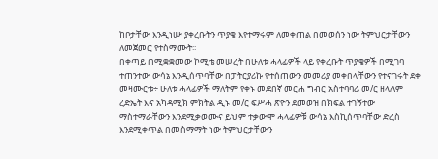ከቦታቸው እንዲነሡ ያቀረቡትን ጥያቄ እየተማሩም ለመቀጠል በመወሰን ነው ትምህርታቸውን ለመጀመር የተስማሙት፡፡
በቀጣይ በሚቋቋመው ኮሚቴ መሠረት በሁለቱ ሓላፊዎች ላይ የቀረቡት ጥያቄዎች በሚገባ ተጠንተው ውሳኔ እንዲሰጥባቸው በፓትርያሪኩ የተሰጠውን መመሪያ መቀበላቸውን የተናገሩት ደቀ መዛሙርቱ÷ ሁለቱ ሓላፊዎች ማለትም የቀኑ መደበኛ መርሐ ግብር አስተባባሪ መ/ር ዘላለም ረድኤት እና አካዳሚክ ምክትል ዲኑ መ/ር ፍሥሓ ጽዮን ደመወዝ በክፍል ተገኝተው ማስተማራቸውን እንደሚቃወሙና ይህም ተቃውሞ ሓላፊዎቹ ውሳኔ እስኪሰጥባቸው ድረስ እንደሚቀጥል በመስማማት ነው ትምህርታቸውን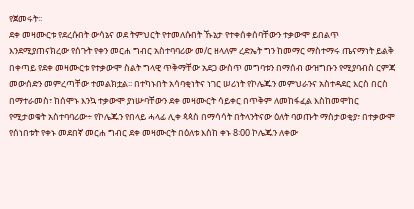የጀመሩት፡፡
ደቀ መዛሙርቱ የደረሱበት ውሳኔና ወደ ትምህርት የተመለሱበት ኹኔታ የተቀሰቀሰባቸውን ተቃውሞ ይበልጥ እንደሚያጠናክረው የሰጉት የቀን መርሐ ግብር አስተባባሪው መ/ር ዘላለም ረድኤት ግን ከመማር ማስተማሩ ጤናማነት ይልቅ በቀጣይ የደቀ መዛሙርቱ የተቃውሞ ስልት ግላዊ ጥቅማቸው አደጋ ውስጥ መግባቱን በማሰብ ውዝግቡን የሚያባብስ ርምጃ መውሰድን መምረጣቸው ተመልክቷል፡፡ በተካኑበት አሳባቂነትና ነገር ሠሪነት የኮሌጁን መምህራንና አስተዳደር እርስ በርስ በማተራመስ፣ ከሰሞኑ እንኳ ተቃውሞ ያነሡባቸውን ደቀ መዛሙርት ሳይቀር በጥቅም ለመከፋፈል እስከመሞከር የሚታወቁት አስተባባሪው÷ የኮሌጁን የበላይ ሓላፊ ሊቀ ጳጳስ በማሳሳት በትላንትናው ዕለት ባወጡት ማስታወቂያ፣ በተቃውሞ የሰነበቱት የቀኑ መደበኛ መርሐ ግብር ደቀ መዛሙርት በዕለቱ እስከ ቀኑ 8፡00 ኮሌጁን ለቀው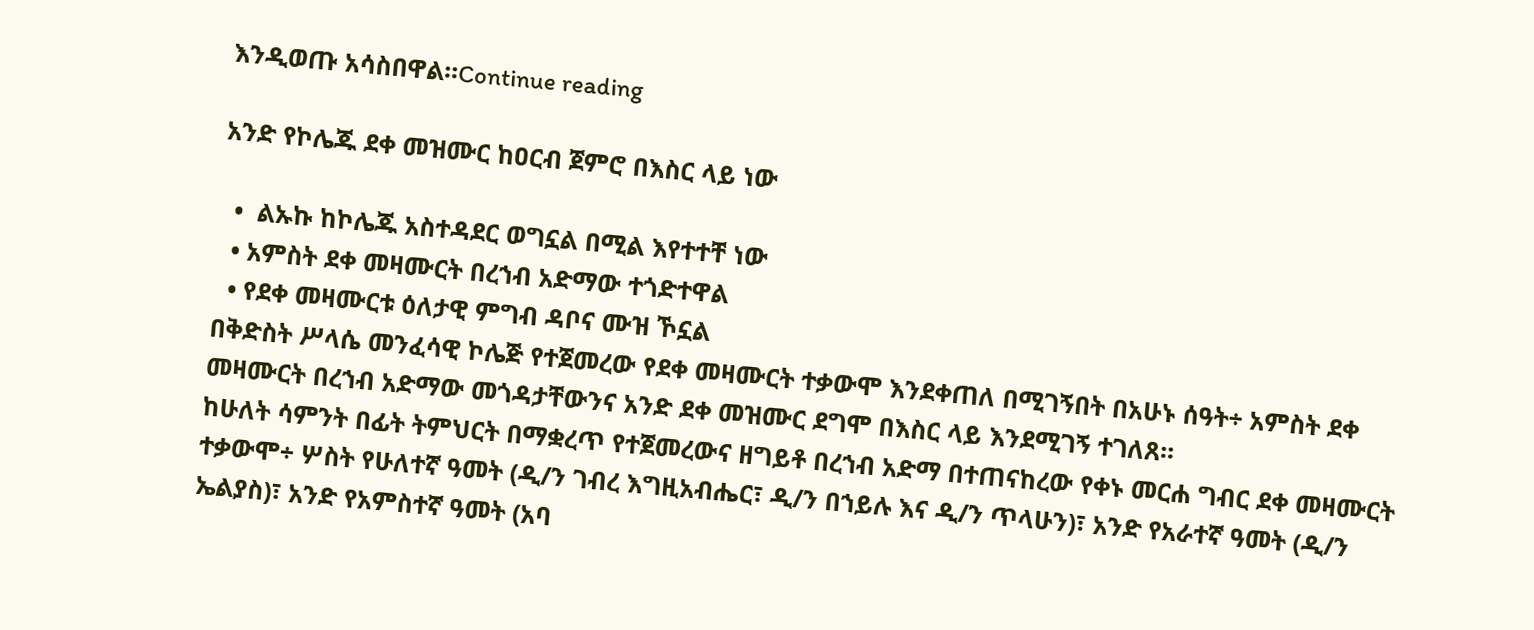እንዲወጡ አሳስበዋል፡፡Continue reading

አንድ የኮሌጁ ደቀ መዝሙር ከዐርብ ጀምሮ በእስር ላይ ነው

  •  ልኡኩ ከኮሌጁ አስተዳደር ወግኗል በሚል እየተተቸ ነው
  • አምስት ደቀ መዛሙርት በረኀብ አድማው ተጎድተዋል
  • የደቀ መዛሙርቱ ዕለታዊ ምግብ ዳቦና ሙዝ ኾኗል
በቅድስት ሥላሴ መንፈሳዊ ኮሌጅ የተጀመረው የደቀ መዛሙርት ተቃውሞ እንደቀጠለ በሚገኝበት በአሁኑ ሰዓት÷ አምስት ደቀ መዛሙርት በረኀብ አድማው መጎዳታቸውንና አንድ ደቀ መዝሙር ደግሞ በእስር ላይ እንደሚገኝ ተገለጸ፡፡
ከሁለት ሳምንት በፊት ትምህርት በማቋረጥ የተጀመረውና ዘግይቶ በረኀብ አድማ በተጠናከረው የቀኑ መርሐ ግብር ደቀ መዛሙርት ተቃውሞ÷ ሦስት የሁለተኛ ዓመት (ዲ/ን ገብረ እግዚአብሔር፣ ዲ/ን በኀይሉ እና ዲ/ን ጥላሁን)፣ አንድ የአራተኛ ዓመት (ዲ/ን ኤልያስ)፣ አንድ የአምስተኛ ዓመት (አባ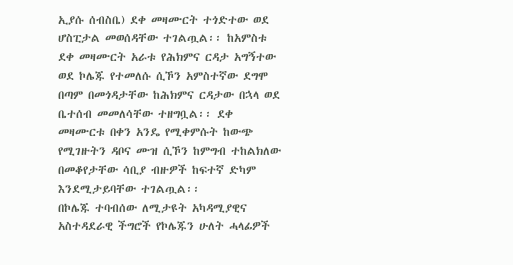ኢያሱ ሰብስቤ) ደቀ መዛሙርት ተጎድተው ወደ ሆስፒታል መወሰዳቸው ተገልጧል፡፡ ከአምስቱ ደቀ መዛሙርት አራቱ የሕክምና ርዳታ አግኝተው ወደ ኮሌጁ የተመለሱ ሲኾን አምስተኛው ደግሞ በጣም በመጎዳታቸው ከሕክምና ርዳታው በኋላ ወደ ቤተሰብ መመለሳቸው ተዘግቧል፡፡ ደቀ መዛሙርቱ በቀን አንዴ የሚቀምሱት ከውጭ የሚገዙትን ዳቦና ሙዝ ሲኾን ከምግብ ተከልክለው በመቆየታቸው ሳቢያ ብዙዎች ከፍተኛ ድካም እንደሚታይባቸው ተገልጧል፡፡
በኮሌጁ ተባብሰው ለሚታዩት አካዳሚያዊና አስተዳደራዊ ችግሮች የኮሌጁን ሁለት ሓላፊዎች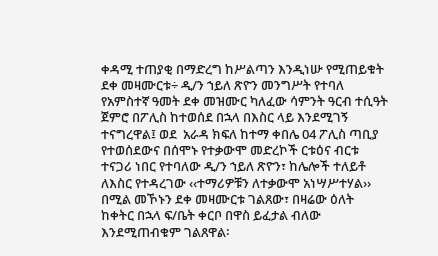ቀዳሚ ተጠያቂ በማድረግ ከሥልጣን እንዲነሡ የሚጠይቁት ደቀ መዛሙርቱ÷ ዲ/ን ኀይለ ጽዮን መንግሥት የተባለ የአምስተኛ ዓመት ደቀ መዝሙር ካለፈው ሳምንት ዓርብ ተሲዓት ጀምሮ በፖሊስ ከተወሰደ በኋላ በእስር ላይ እንደሚገኝ ተናግረዋል፤ ወደ  አራዳ ክፍለ ከተማ ቀበሌ 04 ፖሊስ ጣቢያ የተወሰደውና በሰሞኑ የተቃውሞ መድረኮች ርቱዕና ብርቱ ተናጋሪ ነበር የተባለው ዲ/ን ኀይለ ጽዮን፣ ከሌሎች ተለይቶ ለእስር የተዳረገው ‹‹ተማሪዎቹን ለተቃውሞ አነሣሥተሃል›› በሚል መኾኑን ደቀ መዛሙርቱ ገልጸው፣ በዛሬው ዕለት ከቀትር በኋላ ፍ/ቤት ቀርቦ በዋስ ይፈታል ብለው እንደሚጠብቁም ገልጸዋል፡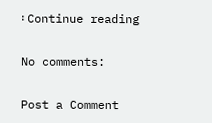፡ Continue reading

No comments:

Post a Comment